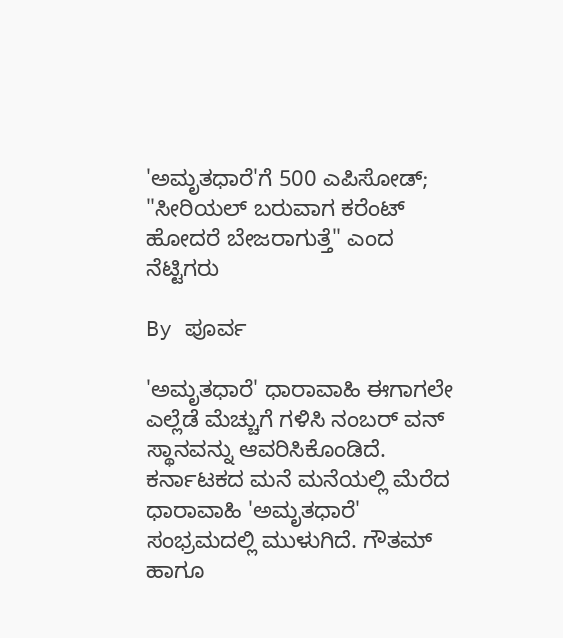'ಅಮೃತಧಾರೆ'ಗೆ 500 ಎಪಿಸೋಡ್; "ಸೀರಿಯಲ್ ಬರುವಾಗ ಕರೆಂಟ್ ಹೋದರೆ ಬೇಜರಾಗುತ್ತೆ" ಎಂದ ನೆಟ್ಟಿಗರು

By ಪೂರ್ವ

'ಅಮೃತಧಾರೆ' ಧಾರಾವಾಹಿ ಈಗಾಗಲೇ ಎಲ್ಲೆಡೆ ಮೆಚ್ಚುಗೆ ಗಳಿಸಿ ನಂಬರ್ ವನ್ ಸ್ಥಾನವನ್ನು ಆವರಿಸಿಕೊಂಡಿದೆ. ಕರ್ನಾಟಕದ ಮನೆ ಮನೆಯಲ್ಲಿ ಮೆರೆದ ಧಾರಾವಾಹಿ 'ಅಮೃತಧಾರೆ' ಸಂಭ್ರಮದಲ್ಲಿ ಮುಳುಗಿದೆ. ಗೌತಮ್ ಹಾಗೂ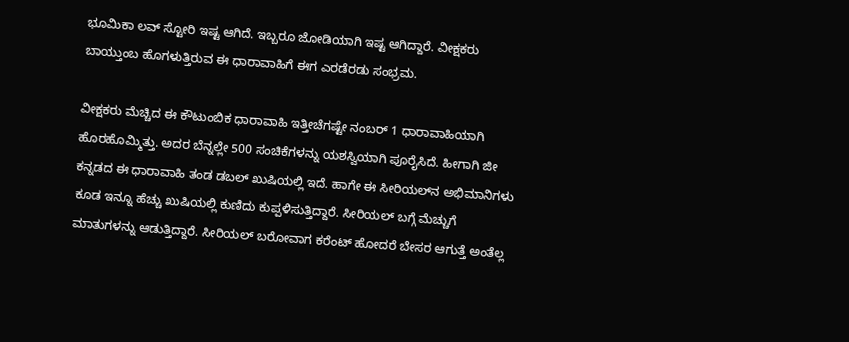ಭೂಮಿಕಾ ಲವ್ ಸ್ಟೋರಿ ಇಷ್ಟ ಆಗಿದೆ. ಇಬ್ಬರೂ ಜೋಡಿಯಾಗಿ ಇಷ್ಟ ಆಗಿದ್ದಾರೆ. ವೀಕ್ಷಕರು ಬಾಯ್ತುಂಬ ಹೊಗಳುತ್ತಿರುವ ಈ ಧಾರಾವಾಹಿಗೆ ಈಗ ಎರಡೆರಡು ಸಂಭ್ರಮ.

ವೀಕ್ಷಕರು ಮೆಚ್ಚಿದ ಈ ಕೌಟುಂಬಿಕ ಧಾರಾವಾಹಿ ಇತ್ತೀಚೆಗಷ್ಟೇ ನಂಬರ್ 1 ಧಾರಾವಾಹಿಯಾಗಿ ಹೊರಹೊಮ್ಮಿತ್ತು. ಅದರ ಬೆನ್ನಲ್ಲೇ 500 ಸಂಚಿಕೆಗಳನ್ನು ಯಶಸ್ವಿಯಾಗಿ ಪೂರೈಸಿದೆ. ಹೀಗಾಗಿ ಜೀ ಕನ್ನಡದ ಈ ಧಾರಾವಾಹಿ ತಂಡ ಡಬಲ್ ಖುಷಿಯಲ್ಲಿ ಇದೆ. ಹಾಗೇ ಈ ಸೀರಿಯಲ್‌ನ ಅಭಿಮಾನಿಗಳು ಕೂಡ ಇನ್ನೂ ಹೆಚ್ಚು ಖುಷಿಯಲ್ಲಿ ಕುಣಿದು ಕುಪ್ಪಳಿಸುತ್ತಿದ್ದಾರೆ. ಸೀರಿಯಲ್ ಬಗ್ಗೆ ಮೆಚ್ಚುಗೆ ಮಾತುಗಳನ್ನು ಆಡುತ್ತಿದ್ದಾರೆ. ಸೀರಿಯಲ್ ಬರೋವಾಗ ಕರೆಂಟ್ ಹೋದರೆ ಬೇಸರ ಆಗುತ್ತೆ ಅಂತೆಲ್ಲ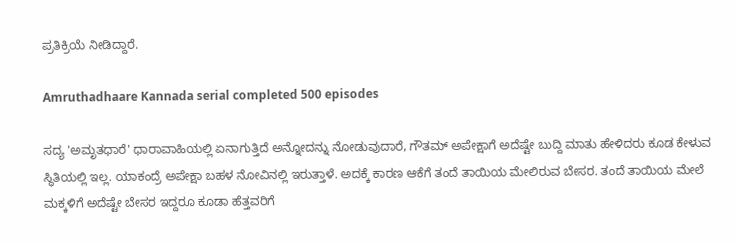ಪ್ರತಿಕ್ರಿಯೆ ನೀಡಿದ್ದಾರೆ.

Amruthadhaare Kannada serial completed 500 episodes

ಸದ್ಯ 'ಅಮೃತಧಾರೆ' ಧಾರಾವಾಹಿಯಲ್ಲಿ ಏನಾಗುತ್ತಿದೆ ಅನ್ನೋದನ್ನು ನೋಡುವುದಾರೆ, ಗೌತಮ್ ಅಪೇಕ್ಷಾಗೆ ಅದೆಷ್ಟೇ ಬುದ್ದಿ ಮಾತು ಹೇಳಿದರು ಕೂಡ ಕೇಳುವ ಸ್ಥಿತಿಯಲ್ಲಿ ಇಲ್ಲ. ಯಾಕಂದ್ರೆ ಅಪೇಕ್ಷಾ ಬಹಳ ನೋವಿನಲ್ಲಿ ಇರುತ್ತಾಳೆ. ಅದಕ್ಕೆ ಕಾರಣ ಆಕೆಗೆ ತಂದೆ ತಾಯಿಯ ಮೇಲಿರುವ ಬೇಸರ. ತಂದೆ ತಾಯಿಯ ಮೇಲೆ ಮಕ್ಕಳಿಗೆ ಅದೆಷ್ಟೇ ಬೇಸರ ಇದ್ದರೂ ಕೂಡಾ ಹೆತ್ತವರಿಗೆ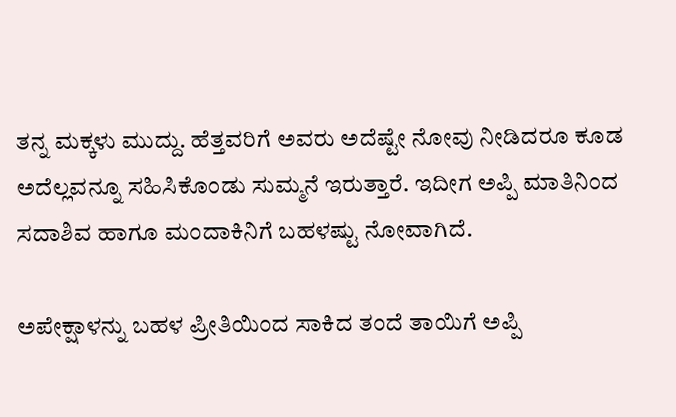ತನ್ನ ಮಕ್ಕಳು ಮುದ್ದು. ಹೆತ್ತವರಿಗೆ ಅವರು ಅದೆಷ್ಟೇ ನೋವು ನೀಡಿದರೂ ಕೂಡ ಅದೆಲ್ಲವನ್ನೂ ಸಹಿಸಿಕೊಂಡು ಸುಮ್ಮನೆ ಇರುತ್ತಾರೆ. ಇದೀಗ ಅಪ್ಪಿ ಮಾತಿನಿಂದ ಸದಾಶಿವ ಹಾಗೂ ಮಂದಾಕಿನಿಗೆ ಬಹಳಷ್ಟು ನೋವಾಗಿದೆ.

ಅಪೇಕ್ಷಾಳನ್ನು ಬಹಳ ಪ್ರೀತಿಯಿಂದ ಸಾಕಿದ ತಂದೆ ತಾಯಿಗೆ ಅಪ್ಪಿ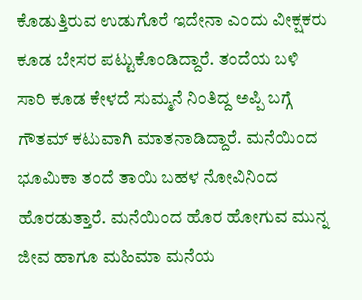ಕೊಡುತ್ತಿರುವ ಉಡುಗೊರೆ ಇದೇನಾ ಎಂದು ವೀಕ್ಷಕರು ಕೂಡ ಬೇಸರ ಪಟ್ಟುಕೊಂಡಿದ್ದಾರೆ. ತಂದೆಯ ಬಳಿ ಸಾರಿ ಕೂಡ ಕೇಳದೆ ಸುಮ್ಮನೆ ನಿಂತಿದ್ದ ಅಪ್ಪಿ ಬಗ್ಗೆ ಗೌತಮ್ ಕಟುವಾಗಿ ಮಾತನಾಡಿದ್ದಾರೆ. ಮನೆಯಿಂದ ಭೂಮಿಕಾ ತಂದೆ ತಾಯಿ ಬಹಳ ನೋವಿನಿಂದ ಹೊರಡುತ್ತಾರೆ. ಮನೆಯಿಂದ ಹೊರ ಹೋಗುವ ಮುನ್ನ ಜೀವ ಹಾಗೂ ಮಹಿಮಾ ಮನೆಯ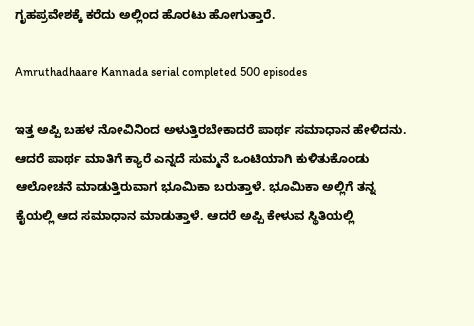ಗೃಹಪ್ರವೇಶಕ್ಕೆ ಕರೆದು ಅಲ್ಲಿಂದ ಹೊರಟು ಹೋಗುತ್ತಾರೆ.

Amruthadhaare Kannada serial completed 500 episodes

ಇತ್ತ ಅಪ್ಪಿ ಬಹಳ ನೋವಿನಿಂದ ಅಳುತ್ತಿರಬೇಕಾದರೆ ಪಾರ್ಥ ಸಮಾಧಾನ ಹೇಳಿದನು. ಆದರೆ ಪಾರ್ಥ ಮಾತಿಗೆ ಕ್ಯಾರೆ ಎನ್ನದೆ ಸುಮ್ಮನೆ ಒಂಟಿಯಾಗಿ ಕುಳಿತುಕೊಂಡು ಆಲೋಚನೆ ಮಾಡುತ್ತಿರುವಾಗ ಭೂಮಿಕಾ ಬರುತ್ತಾಳೆ. ಭೂಮಿಕಾ ಅಲ್ಲಿಗೆ ತನ್ನ ಕೈಯಲ್ಲಿ ಆದ ಸಮಾಧಾನ ಮಾಡುತ್ತಾಳೆ. ಆದರೆ ಅಪ್ಪಿ ಕೇಳುವ ಸ್ಥಿತಿಯಲ್ಲಿ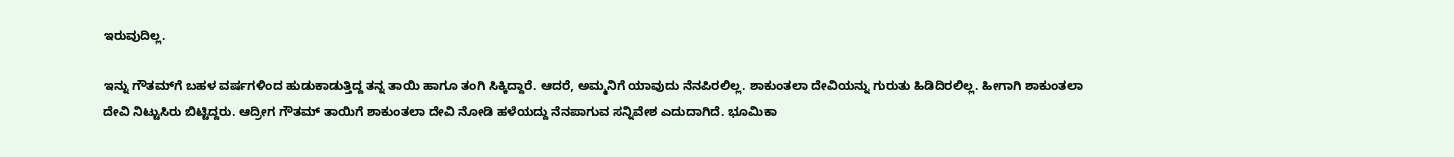ಇರುವುದಿಲ್ಲ.

ಇನ್ನು ಗೌತಮ್‌ಗೆ ಬಹಳ ವರ್ಷಗಳಿಂದ ಹುಡುಕಾಡುತ್ತಿದ್ದ ತನ್ನ ತಾಯಿ ಹಾಗೂ ತಂಗಿ ಸಿಕ್ಕಿದ್ದಾರೆ. ಆದರೆ, ಅಮ್ಮನಿಗೆ ಯಾವುದು ನೆನಪಿರಲಿಲ್ಲ. ಶಾಕುಂತಲಾ ದೇವಿಯನ್ನು ಗುರುತು ಹಿಡಿದಿರಲಿಲ್ಲ. ಹೀಗಾಗಿ ಶಾಕುಂತಲಾ ದೇವಿ ನಿಟ್ಟುಸಿರು ಬಿಟ್ಟಿದ್ದರು. ಆದ್ರೀಗ ಗೌತಮ್ ತಾಯಿಗೆ ಶಾಕುಂತಲಾ ದೇವಿ ನೋಡಿ ಹಳೆಯದ್ದು ನೆನಪಾಗುವ ಸನ್ನಿವೇಶ ಎದುದಾಗಿದೆ. ಭೂಮಿಕಾ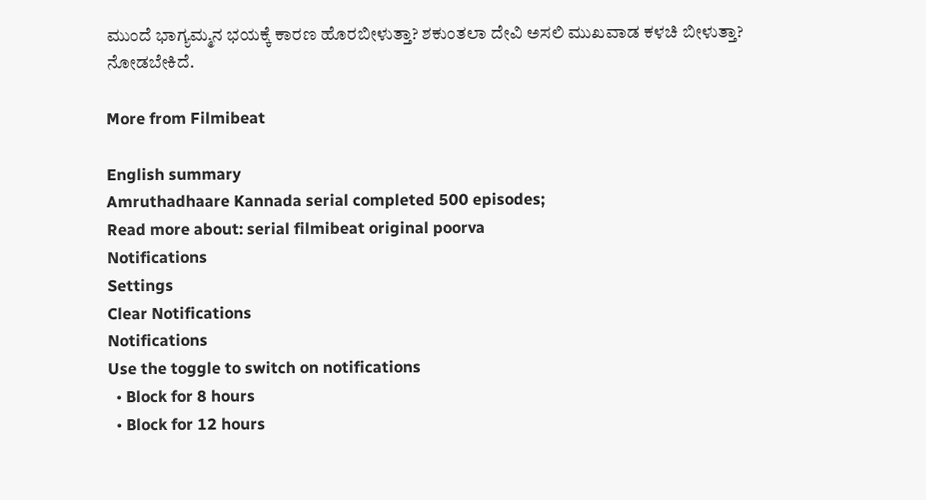ಮುಂದೆ ಭಾಗ್ಯಮ್ಮನ ಭಯಕ್ಕೆ ಕಾರಣ ಹೊರಬೀಳುತ್ತಾ? ಶಕುಂತಲಾ ದೇವಿ ಅಸಲಿ ಮುಖವಾಡ ಕಳಚಿ ಬೀಳುತ್ತಾ? ನೋಡಬೇಕಿದೆ.

More from Filmibeat

English summary
Amruthadhaare Kannada serial completed 500 episodes;
Read more about: serial filmibeat original poorva
Notifications
Settings
Clear Notifications
Notifications
Use the toggle to switch on notifications
  • Block for 8 hours
  • Block for 12 hours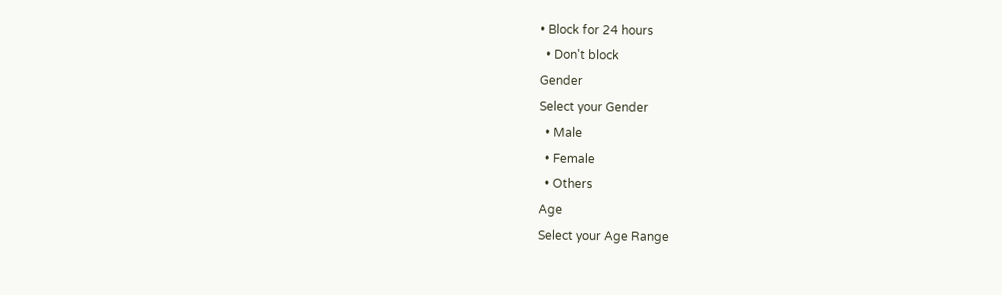• Block for 24 hours
  • Don't block
Gender
Select your Gender
  • Male
  • Female
  • Others
Age
Select your Age Range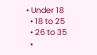• Under 18
  • 18 to 25
  • 26 to 35
  •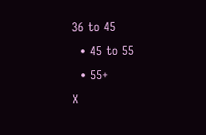36 to 45
  • 45 to 55
  • 55+
X